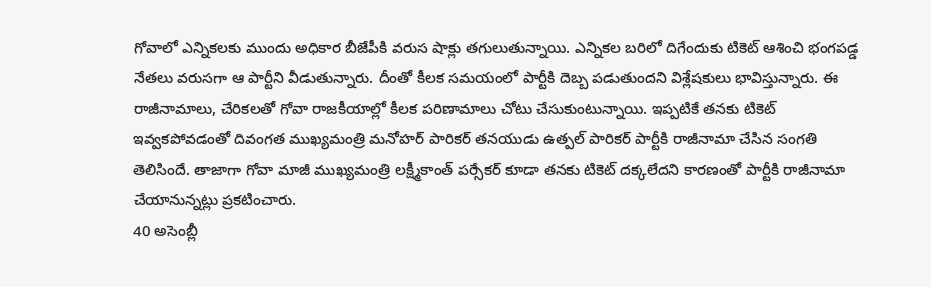గోవాలో ఎన్నికలకు ముందు అధికార బీజేపీకి వరుస షాక్లు తగులుతున్నాయి. ఎన్నికల బరిలో దిగేందుకు టికెట్ ఆశించి భంగపడ్డ నేతలు వరుసగా ఆ పార్టీని వీడుతున్నారు. దీంతో కీలక సమయంలో పార్టీకి దెబ్బ పడుతుందని విశ్లేషకులు భావిస్తున్నారు. ఈ రాజీనామాలు, చేరికలతో గోవా రాజకీయాల్లో కీలక పరిణామాలు చోటు చేసుకుంటున్నాయి. ఇప్పటికే తనకు టికెట్ ఇవ్వకపోవడంతో దివంగత ముఖ్యమంత్రి మనోహర్ పారికర్ తనయుడు ఉత్పల్ పారికర్ పార్టీకి రాజీనామా చేసిన సంగతి తెలిసిందే. తాజాగా గోవా మాజీ ముఖ్యమంత్రి లక్ష్మీకాంత్ పర్సేకర్ కూడా తనకు టికెట్ దక్కలేదని కారణంతో పార్టీకి రాజీనామా చేయానున్నట్లు ప్రకటించారు.
40 అసెంబ్లీ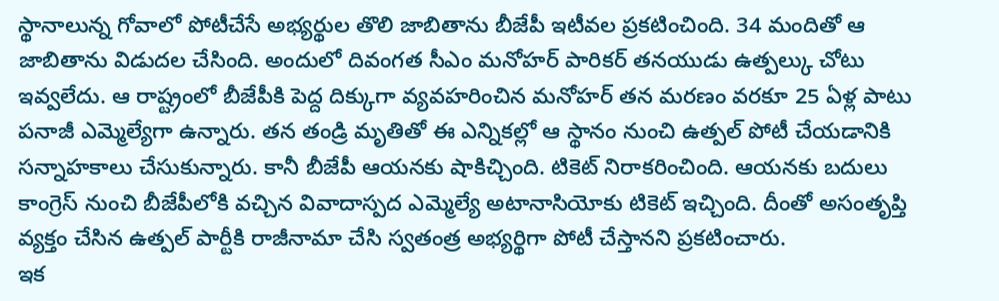స్థానాలున్న గోవాలో పోటీచేసే అభ్యర్థుల తొలి జాబితాను బీజేపీ ఇటీవల ప్రకటించింది. 34 మందితో ఆ జాబితాను విడుదల చేసింది. అందులో దివంగత సీఎం మనోహర్ పారికర్ తనయుడు ఉత్పల్కు చోటు ఇవ్వలేదు. ఆ రాష్ట్రంలో బీజేపీకి పెద్ద దిక్కుగా వ్యవహరించిన మనోహర్ తన మరణం వరకూ 25 ఏళ్ల పాటు పనాజీ ఎమ్మెల్యేగా ఉన్నారు. తన తండ్రి మృతితో ఈ ఎన్నికల్లో ఆ స్థానం నుంచి ఉత్పల్ పోటీ చేయడానికి సన్నాహకాలు చేసుకున్నారు. కానీ బీజేపీ ఆయనకు షాకిచ్చింది. టికెట్ నిరాకరించింది. ఆయనకు బదులు కాంగ్రెస్ నుంచి బీజేపీలోకి వచ్చిన వివాదాస్పద ఎమ్మెల్యే అటానాసియోకు టికెట్ ఇచ్చింది. దీంతో అసంతృప్తి వ్యక్తం చేసిన ఉత్పల్ పార్టీకి రాజీనామా చేసి స్వతంత్ర అభ్యర్థిగా పోటీ చేస్తానని ప్రకటించారు.
ఇక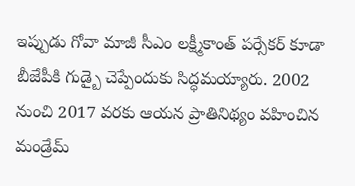ఇప్పుడు గోవా మాజీ సీఎం లక్ష్మీకాంత్ పర్సేకర్ కూడా బీజేపీకి గుడ్బై చెప్పేందుకు సిద్ధమయ్యారు. 2002 నుంచి 2017 వరకు ఆయన ప్రాతినిథ్యం వహించిన మండ్రేమ్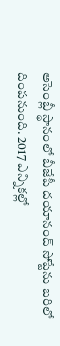అసెంబ్లీ స్థానంలో బీజేపీ దయానంద్ సోప్టేను బరిలో దింపనుంది. 2017 ఎన్నికల్లో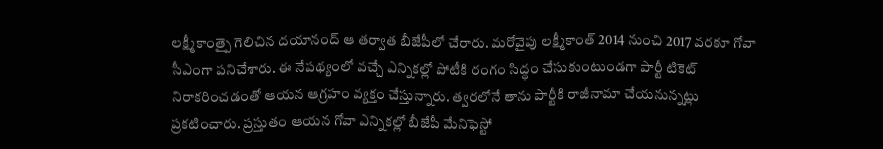లక్ష్మీకాంత్పై గెలిచిన దయానంద్ ఆ తర్వాత బీజేపీలో చేరారు. మరోవైపు లక్ష్మీకాంత్ 2014 నుంచి 2017 వరకూ గోవా సీఎంగా పనిచేశారు. ఈ నేపథ్యంలో వచ్చే ఎన్నికల్లో పోటీకి రంగం సిద్ధం చేసుకుంటుండగా పార్టీ టికెట్ నిరాకరించడంతో ఆయన ఆగ్రహం వ్యక్తం చేస్తున్నారు. త్వరలోనే తాను పార్టీకి రాజీనామా చేయనున్నట్లు ప్రకటించారు. ప్రస్తుతం ఆయన గోవా ఎన్నికల్లో బీజేపీ మేనిఫెస్టో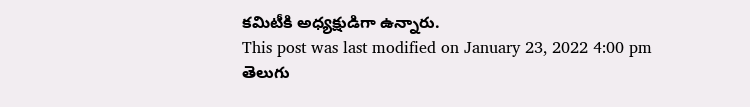కమిటీకి అధ్యక్షుడిగా ఉన్నారు.
This post was last modified on January 23, 2022 4:00 pm
తెలుగు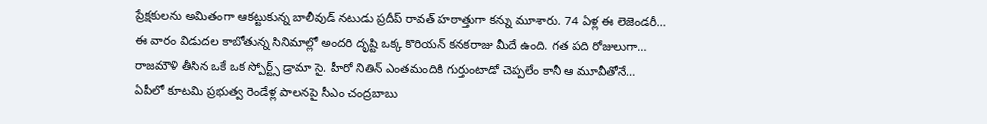ప్రేక్షకులను అమితంగా ఆకట్టుకున్న బాలీవుడ్ నటుడు ప్రదీప్ రావత్ హఠాత్తుగా కన్ను మూశారు. 74 ఏళ్ల ఈ లెజెండరీ…
ఈ వారం విడుదల కాబోతున్న సినిమాల్లో అందరి దృష్టి ఒక్క కొరియన్ కనకరాజు మీదే ఉంది. గత పది రోజులుగా…
రాజమౌళి తీసిన ఒకే ఒక స్పోర్ట్స్ డ్రామా సై. హీరో నితిన్ ఎంతమందికి గుర్తుంటాడో చెప్పలేం కానీ ఆ మూవీతోనే…
ఏపీలో కూటమి ప్రభుత్వ రెండేళ్ల పాలనపై సీఎం చంద్రబాబు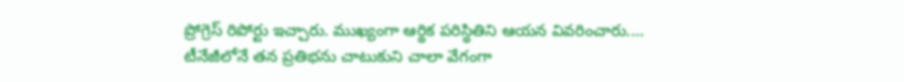ప్రోగ్రెస్ రిపోర్టు ఇచ్చారు. ముఖ్యంగా ఆర్థిక పరిస్థితిని ఆయన వివరించారు.…
టీనేజీలోనే తన ప్రతిభను చాటుకుని చాలా వేగంగా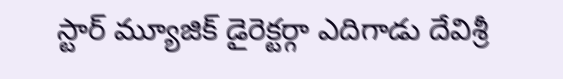స్టార్ మ్యూజిక్ డైరెక్టర్గా ఎదిగాడు దేవిశ్రీ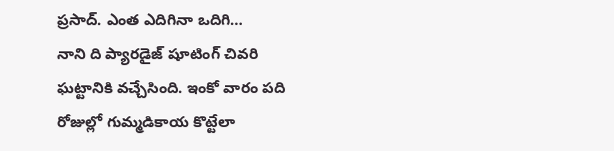ప్రసాద్. ఎంత ఎదిగినా ఒదిగి…
నాని ది ప్యారడైజ్ షూటింగ్ చివరి ఘట్టానికి వచ్చేసింది. ఇంకో వారం పది రోజుల్లో గుమ్మడికాయ కొట్టేలా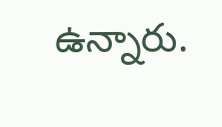ఉన్నారు.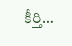కీర్తి…